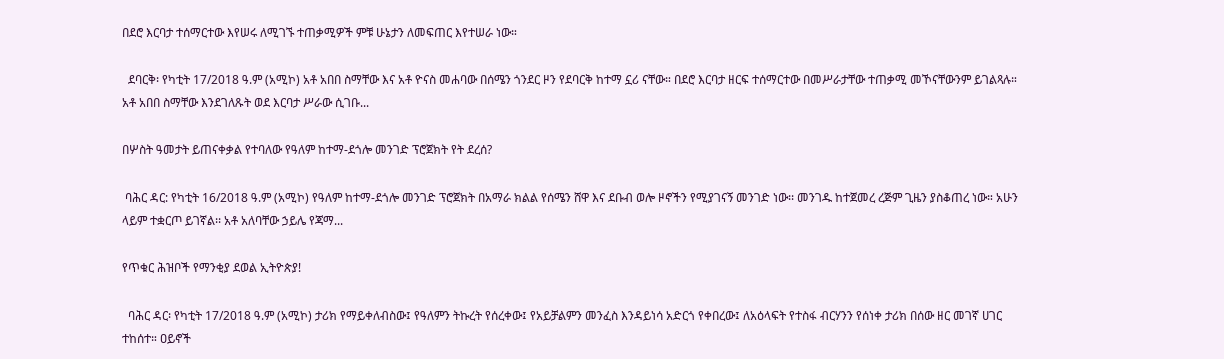በደሮ እርባታ ተሰማርተው እየሠሩ ለሚገኙ ተጠቃሚዎች ምቹ ሁኔታን ለመፍጠር እየተሠራ ነው።

  ደባርቅ፡ የካቲት 17/2018 ዓ.ም (አሚኮ) አቶ አበበ ስማቸው እና አቶ ዮናስ መሐባው በሰሜን ጎንደር ዞን የደባርቅ ከተማ ኗሪ ናቸው። በደሮ እርባታ ዘርፍ ተሰማርተው በመሥራታቸው ተጠቃሚ መኾናቸውንም ይገልጻሉ። አቶ አበበ ስማቸው እንደገለጹት ወደ እርባታ ሥራው ሲገቡ...

በሦስት ዓመታት ይጠናቀቃል የተባለው የዓለም ከተማ-ደጎሎ መንገድ ፕሮጀክት የት ደረሰ?

 ባሕር ዳር: የካቲት 16/2018 ዓ.ም (አሚኮ) የዓለም ከተማ-ደጎሎ መንገድ ፕሮጀክት በአማራ ክልል የሰሜን ሸዋ እና ደቡብ ወሎ ዞኖችን የሚያገናኝ መንገድ ነው፡፡ መንገዱ ከተጀመረ ረጅም ጊዜን ያስቆጠረ ነው። አሁን ላይም ተቋርጦ ይገኛል፡፡ አቶ አለባቸው ኃይሌ የጃማ...

የጥቁር ሕዝቦች የማንቂያ ደወል ኢትዮጵያ!

  ባሕር ዳር፡ የካቲት 17/2018 ዓ.ም (አሚኮ) ታሪክ የማይቀለብስው፤ የዓለምን ትኩረት የሰረቀው፤ የአይቻልምን መንፈስ እንዳይነሳ አድርጎ የቀበረው፤ ለአዕላፍት የተስፋ ብርሃንን የሰነቀ ታሪክ በሰው ዘር መገኛ ሀገር ተከሰተ። ዐይኖች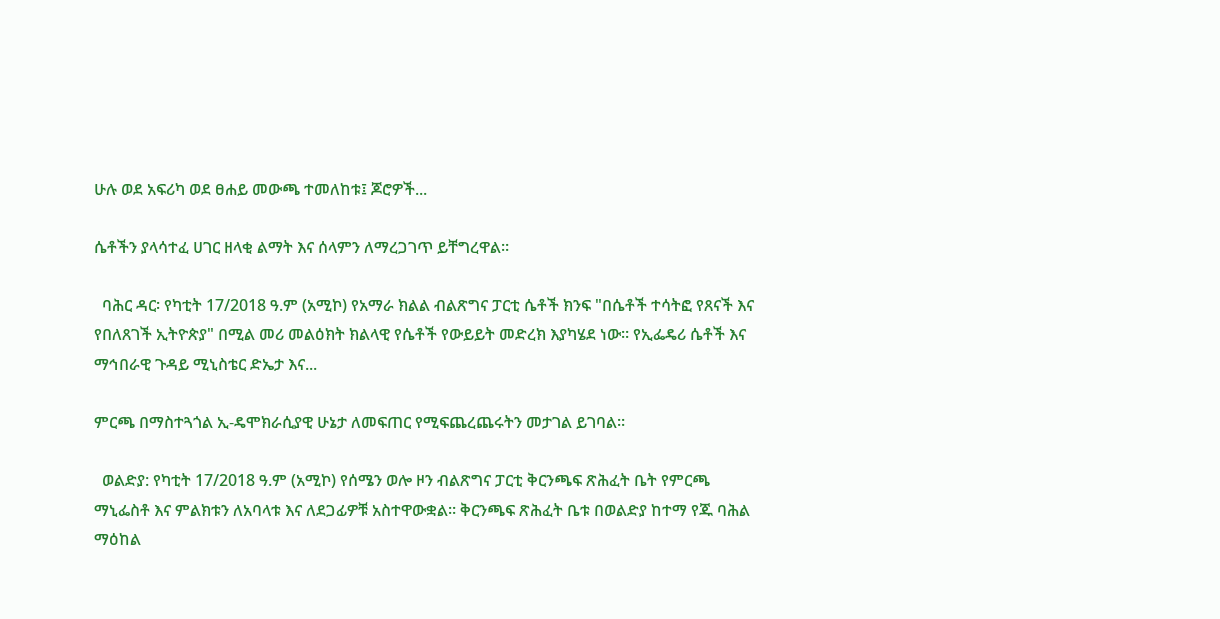ሁሉ ወደ አፍሪካ ወደ ፀሐይ መውጫ ተመለከቱ፤ ጆሮዎች...

ሴቶችን ያላሳተፈ ሀገር ዘላቂ ልማት እና ሰላምን ለማረጋገጥ ይቸግረዋል።

  ባሕር ዳር፡ የካቲት 17/2018 ዓ.ም (አሚኮ) የአማራ ክልል ብልጽግና ፓርቲ ሴቶች ክንፍ "በሴቶች ተሳትፎ የጸናች እና የበለጸገች ኢትዮጵያ" በሚል መሪ መልዕክት ክልላዊ የሴቶች የውይይት መድረክ እያካሄደ ነው። የኢፌዴሪ ሴቶች እና ማኅበራዊ ጉዳይ ሚኒስቴር ድኤታ እና...

ምርጫ በማስተጓጎል ኢ-ዴሞክራሲያዊ ሁኔታ ለመፍጠር የሚፍጨረጨሩትን መታገል ይገባል።

  ወልድያ: የካቲት 17/2018 ዓ.ም (አሚኮ) የሰሜን ወሎ ዞን ብልጽግና ፓርቲ ቅርንጫፍ ጽሕፈት ቤት የምርጫ ማኒፌስቶ እና ምልክቱን ለአባላቱ እና ለደጋፊዎቹ አስተዋውቋል። ቅርንጫፍ ጽሕፈት ቤቱ በወልድያ ከተማ የጁ ባሕል ማዕከል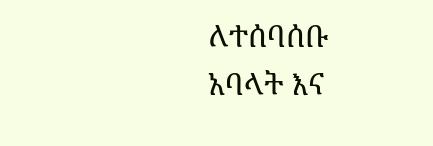ለተሰባሰቡ አባላት እና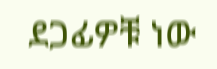ደጋፊዎቹ ነው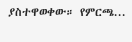ያስተዋወቀው። የምርጫ...